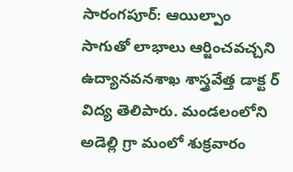సారంగపూర్: ఆయిల్పాం సాగుతో లాభాలు ఆర్జించవచ్చని ఉద్యానవనశాఖ శాస్త్రవేత్త డాక్ట ర్ విద్య తెలిపారు. మండలంలోని అడెల్లి గ్రా మంలో శుక్రవారం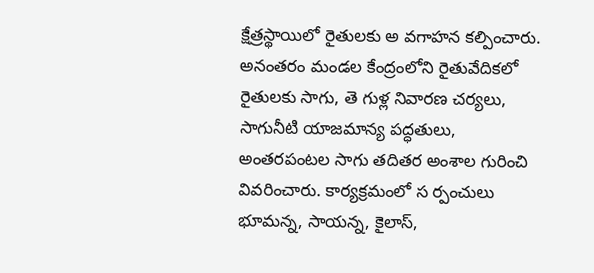క్షేత్రస్థాయిలో రైతులకు అ వగాహన కల్పించారు. అనంతరం మండల కేంద్రంలోని రైతువేదికలో రైతులకు సాగు, తె గుళ్ల నివారణ చర్యలు, సాగునీటి యాజమాన్య పద్ధతులు, అంతరపంటల సాగు తదితర అంశాల గురించి వివరించారు. కార్యక్రమంలో స ర్పంచులు భూమన్న, సాయన్న, కైలాస్,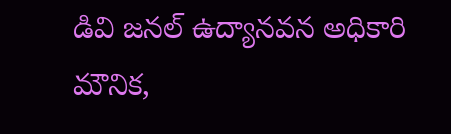డివి జనల్ ఉద్యానవన అధికారి మౌనిక,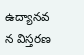ఉద్యానవ న విస్తరణ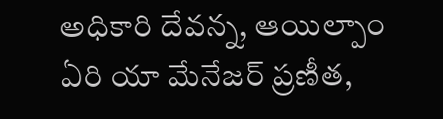అధికారి దేవన్న, ఆయిల్పాం ఏరి యా మేనేజర్ ప్రణీత,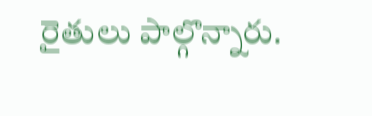రైతులు పాల్గొన్నారు.